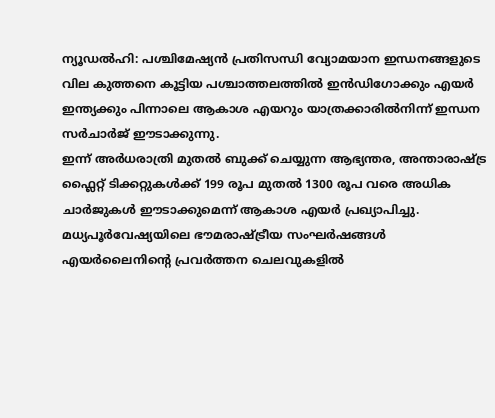ന്യൂഡൽഹി: പശ്ചിമേഷ്യൻ പ്രതിസന്ധി വ്യോമയാന ഇന്ധനങ്ങളുടെ വില കുത്തനെ കൂട്ടിയ പശ്ചാത്തലത്തിൽ ഇൻഡിഗോക്കും എയർ ഇന്ത്യക്കും പിന്നാലെ ആകാശ എയറും യാത്രക്കാരിൽനിന്ന് ഇന്ധന സർചാർജ് ഈടാക്കുന്നു.
ഇന്ന് അർധരാത്രി മുതൽ ബുക്ക് ചെയ്യുന്ന ആഭ്യന്തര, അന്താരാഷ്ട്ര ഫ്ലൈറ്റ് ടിക്കറ്റുകൾക്ക് 199 രൂപ മുതൽ 1300 രൂപ വരെ അധിക ചാർജുകൾ ഈടാക്കുമെന്ന് ആകാശ എയർ പ്രഖ്യാപിച്ചു.
മധ്യപൂർവേഷ്യയിലെ ഭൗമരാഷ്ട്രീയ സംഘർഷങ്ങൾ എയർലൈനിന്റെ പ്രവർത്തന ചെലവുകളിൽ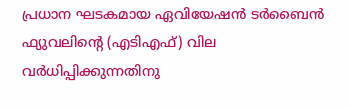പ്രധാന ഘടകമായ ഏവിയേഷൻ ടർബൈൻ ഫ്യുവലിന്റെ (എടിഎഫ്) വില വർധിപ്പിക്കുന്നതിനു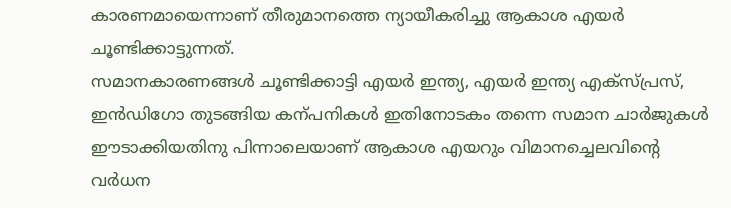കാരണമായെന്നാണ് തീരുമാനത്തെ ന്യായീകരിച്ചു ആകാശ എയർ ചൂണ്ടിക്കാട്ടുന്നത്.
സമാനകാരണങ്ങൾ ചൂണ്ടിക്കാട്ടി എയർ ഇന്ത്യ, എയർ ഇന്ത്യ എക്സ്പ്രസ്, ഇൻഡിഗോ തുടങ്ങിയ കന്പനികൾ ഇതിനോടകം തന്നെ സമാന ചാർജുകൾ ഈടാക്കിയതിനു പിന്നാലെയാണ് ആകാശ എയറും വിമാനച്ചെലവിന്റെ വർധന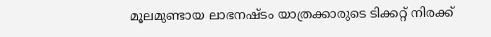മൂലമുണ്ടായ ലാഭനഷ്ടം യാത്രക്കാരുടെ ടിക്കറ്റ് നിരക്ക്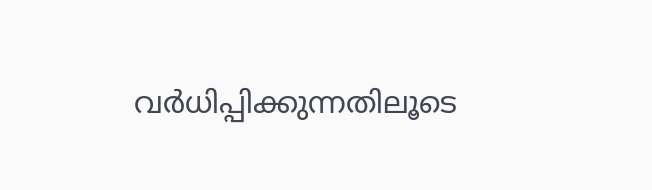വർധിപ്പിക്കുന്നതിലൂടെ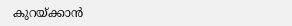കുറയ്ക്കാൻ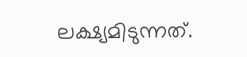ലക്ഷ്യമിടുന്നത്.